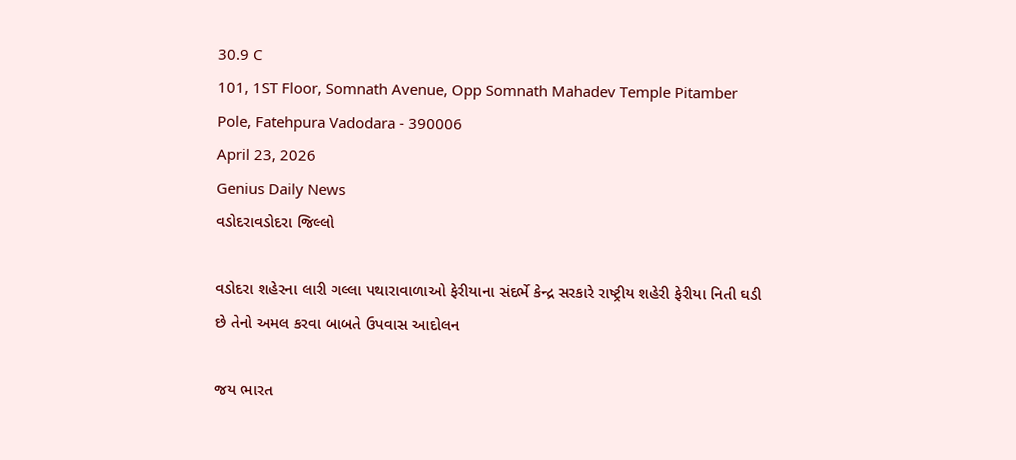30.9 C
101, 1ST Floor, Somnath Avenue, Opp Somnath Mahadev Temple Pitamber Pole, Fatehpura Vadodara - 390006
April 23, 2026
Genius Daily News
વડોદરાવડોદરા જિલ્લો

વડોદરા શહેરના લારી ગલ્લા પથારાવાળાઓ ફેરીયાના સંદર્ભે કેન્દ્ર સરકારે રાષ્ટ્રીય શહેરી ફેરીયા નિતી ઘડી છે તેનો અમલ કરવા બાબતે ઉપવાસ આદોલન

જય ભારત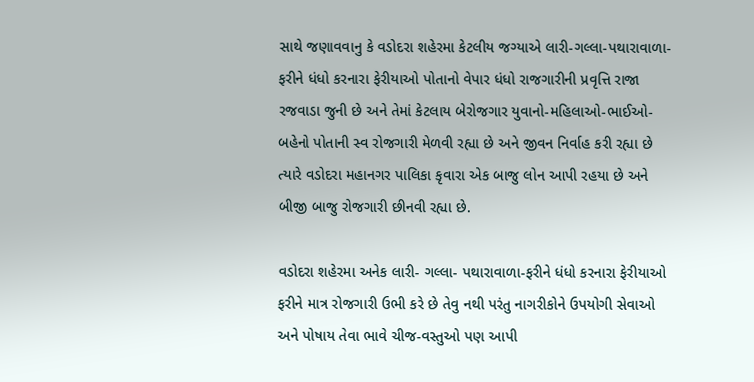સાથે જણાવવાનુ કે વડોદરા શહેરમા કેટલીય જગ્યાએ લારી-ગલ્લા-પથારાવાળા-ફરીને ધંધો કરનારા ફેરીયાઓ પોતાનો વેપાર ધંધો રાજગારીની પ્રવૃત્તિ રાજા રજવાડા જુની છે અને તેમાં કેટલાય બેરોજગાર યુવાનો-મહિલાઓ-ભાઈઓ-બહેનો પોતાની સ્વ રોજગારી મેળવી રહ્યા છે અને જીવન નિર્વાહ કરી રહ્યા છે ત્યારે વડોદરા મહાનગર પાલિકા કૃવારા એક બાજુ લોન આપી રહયા છે અને બીજી બાજુ રોજગારી છીનવી રહ્યા છે.

વડોદરા શહેરમા અનેક લારી- ગલ્લા- પથારાવાળા-ફરીને ધંધો કરનારા ફેરીયાઓ ફરીને માત્ર રોજગારી ઉભી કરે છે તેવુ નથી પરંતુ નાગરીકોને ઉપયોગી સેવાઓ અને પોષાય તેવા ભાવે ચીજ-વસ્તુઓ પણ આપી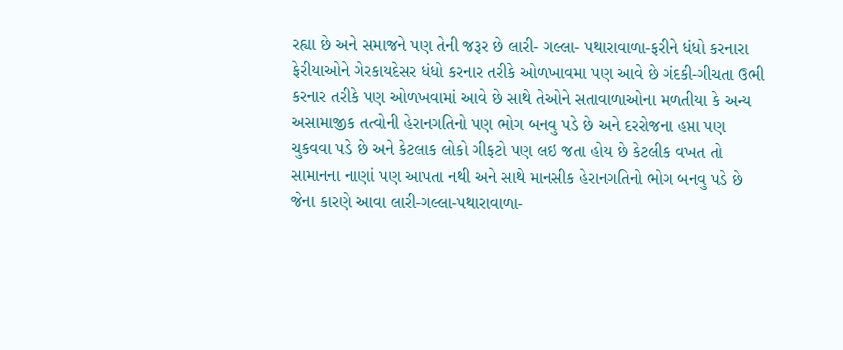રહ્યા છે અને સમાજને પણ તેની જરૂર છે લારી- ગલ્લા- પથારાવાળા-ફરીને ધંધો કરનારા ફેરીયાઓને ગેરકાયદેસર ધંધો કરનાર તરીકે ઓળખાવમા પણ આવે છે ગંદકી-ગીચતા ઉભી કરનાર તરીકે પણ ઓળખવામાં આવે છે સાથે તેઓને સતાવાળાઓના મળતીયા કે અન્ય અસામાજીક તત્વોની હેરાનગતિનો પણ ભોગ બનવુ પડે છે અને દરરોજના હપ્તા પણ ચુકવવા પડે છે અને કેટલાક લોકો ગીફટો પણ લઇ જતા હોય છે કેટલીક વખત તો સામાનના નાણાં પણ આપતા નથી અને સાથે માનસીક હેરાનગતિનો ભોગ બનવુ પડે છે જેના કારણે આવા લારી-ગલ્લા-પથારાવાળા-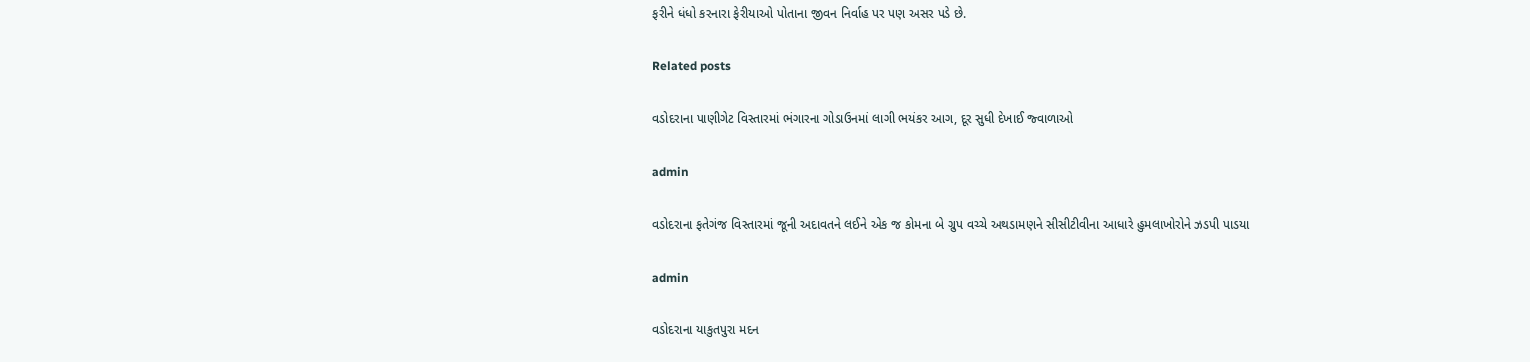ફરીને ધંધો કરનારા ફેરીયાઓ પોતાના જીવન નિર્વાહ પર પણ અસર પડે છે.

Related posts

વડોદરાના પાણીગેટ વિસ્તારમાં ભંગારના ગોડાઉનમાં લાગી ભયંકર આગ, દૂર સુધી દેખાઈ જ્વાળાઓ

admin

વડોદરાના ફતેગંજ વિસ્તારમાં જૂની અદાવતને લઈને એક જ કોમના બે ગ્રુપ વચ્ચે અથડામણને સીસીટીવીના આધારે હુમલાખોરોને ઝડપી પાડયા

admin

વડોદરાના યાકુતપુરા મદન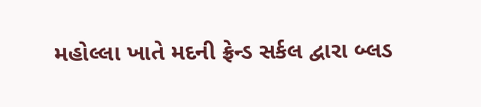મહોલ્લા ખાતે મદની ફ્રેન્ડ સર્કલ દ્વારા બ્લડ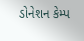ડોનેશન કેમ્પ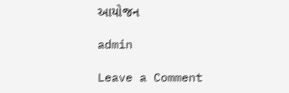આયોજન

admin

Leave a Comment